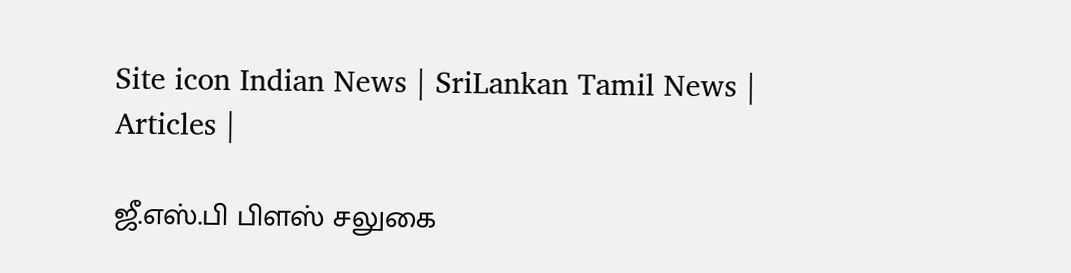Site icon Indian News | SriLankan Tamil News | Articles |

ஜீ.எஸ்.பி பிளஸ் சலுகை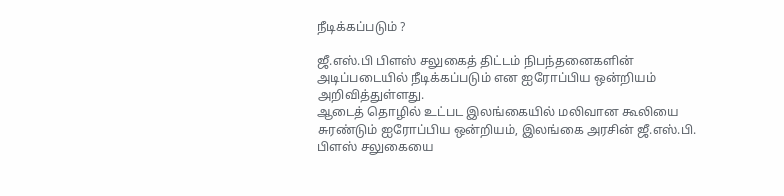நீடிக்கப்படும் ?

ஜீ.எஸ்.பி பிளஸ் சலுகைத் திட்டம் நிபந்தனைகளின் அடிப்படையில் நீடிக்கப்படும் என ஐரோப்பிய ஒன்றியம் அறிவித்துள்ளது.
ஆடைத் தொழில் உட்பட இலங்கையில் மலிவான கூலியை சுரண்டும் ஐரோப்பிய ஒன்றியம், இலங்கை அரசின் ஜீ.எஸ்.பி. பிளஸ் சலுகையை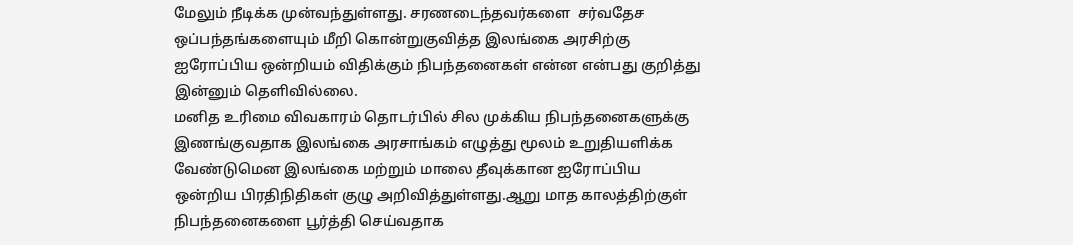மேலும் நீடிக்க முன்வந்துள்ளது. சரணடைந்தவர்களை  சர்வதேச ஒப்பந்தங்களையும் மீறி கொன்றுகுவித்த இலங்கை அரசிற்கு ஐரோப்பிய ஒன்றியம் விதிக்கும் நிபந்தனைகள் என்ன என்பது குறித்து இன்னும் தெளிவில்லை.
மனித உரிமை விவகாரம் தொடர்பில் சில முக்கிய நிபந்தனைகளுக்கு இணங்குவதாக இலங்கை அரசாங்கம் எழுத்து மூலம் உறுதியளிக்க வேண்டுமென இலங்கை மற்றும் மாலை தீவுக்கான ஐரோப்பிய ஒன்றிய பிரதிநிதிகள் குழு அறிவித்துள்ளது.ஆறு மாத காலத்திற்குள் நிபந்தனைகளை பூர்த்தி செய்வதாக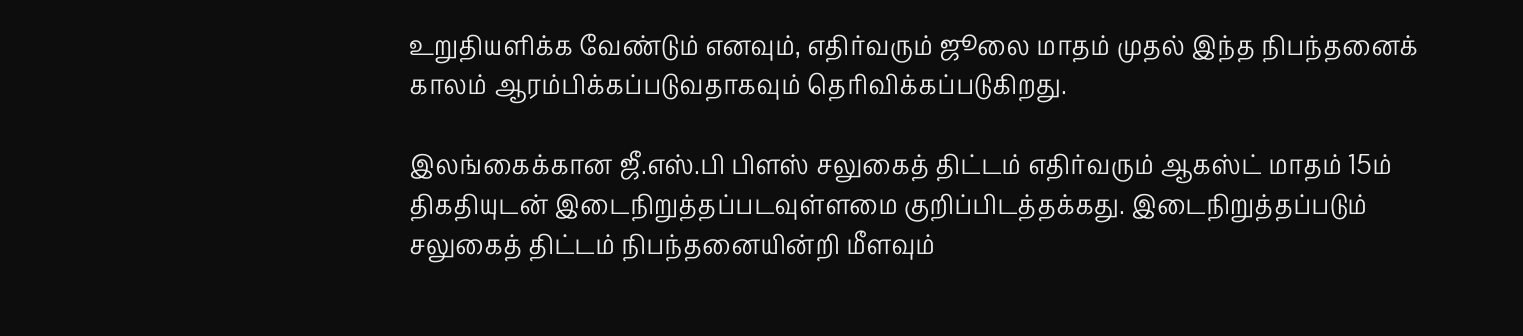உறுதியளிக்க வேண்டும் எனவும், எதிர்வரும் ஜூலை மாதம் முதல் இந்த நிபந்தனைக் காலம் ஆரம்பிக்கப்படுவதாகவும் தெரிவிக்கப்படுகிறது.

இலங்கைக்கான ஜீ.எஸ்.பி பிளஸ் சலுகைத் திட்டம் எதிர்வரும் ஆகஸ்ட் மாதம் 15ம் திகதியுடன் இடைநிறுத்தப்படவுள்ளமை குறிப்பிடத்தக்கது. இடைநிறுத்தப்படும் சலுகைத் திட்டம் நிபந்தனையின்றி மீளவும்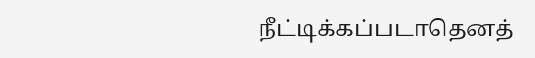நீட்டிக்கப்படாதெனத்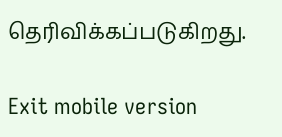தெரிவிக்கப்படுகிறது.

Exit mobile version